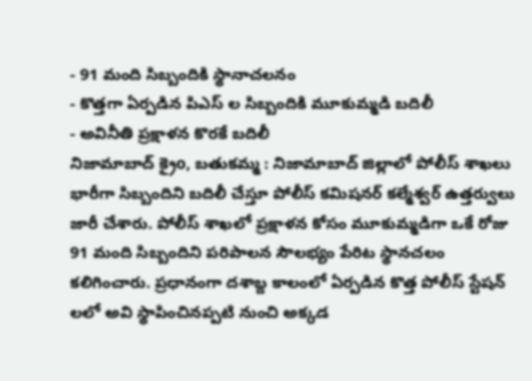- 91 మంది సిబ్బందికి స్థానాచలనం
- కొత్తగా ఏర్పడిన పిఎస్ ల సిబ్బందికి మూకుమ్మడి బదిలీ
- అవినీతి ప్రక్షాళన కొరకే బదిలీ
నిజామాబాద్ క్రైo, బతుకమ్మ : నిజామాబాద్ జిల్లాలో పోలీస్ శాఖలు భారీగా సిబ్బందిని బదిలీ చేస్తూ పోలీస్ కమిషనర్ కల్మేశ్వర్ ఉత్తర్వులు జారీ చేశారు. పోలీస్ శాఖలో ప్రక్షాళన కోసం మూకుమ్మడిగా ఒకే రోజు 91 మంది సిబ్బందిని పరిపాలన సౌలభ్యం పేరిట స్థానచలం కలిగించారు. ప్రధానంగా దశాబ్ద కాలంలో ఏర్పడిన కొత్త పోలీస్ స్టేషన్ లలో అవి స్థాపించినప్పటి నుంచి అక్కడ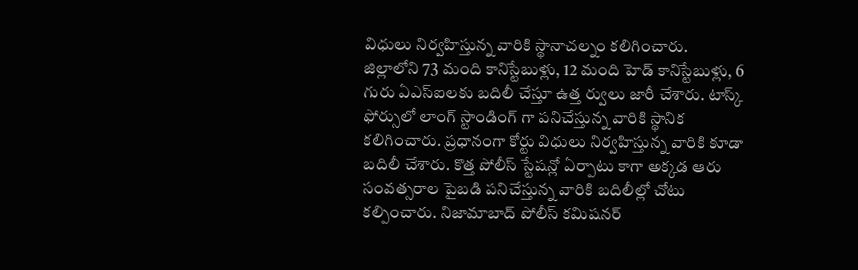విధులు నిర్వహిస్తున్న వారికి స్థానాచల్నం కలిగించారు. జిల్లాలోని 73 మంది కానిస్టేబుళ్లు, 12 మంది హెడ్ కానిస్టేబుళ్లు, 6 గురు ఏఎస్ఐలకు బదిలీ చేస్తూ ఉత్త ర్వులు జారీ చేశారు. టాస్క్ ఫోర్సులో లాంగ్ స్టాండింగ్ గా పనిచేస్తున్న వారికి స్థానిక కలిగించారు. ప్రధానంగా కోర్టు విధులు నిర్వహిస్తున్న వారికి కూడా బదిలీ చేశారు. కొత్త పోలీస్ స్టేషన్లో ఏర్పాటు కాగా అక్కడ ఆరు సంవత్సరాల పైబడి పనిచేస్తున్న వారికి బదిలీల్లో చోటు కల్పించారు. నిజామాబాద్ పోలీస్ కమిషనర్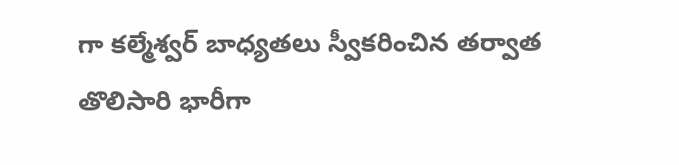గా కల్మేశ్వర్ బాధ్యతలు స్వీకరించిన తర్వాత తొలిసారి భారీగా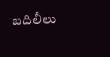బదిలీలు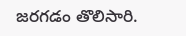జరగడం తొలిసారి.